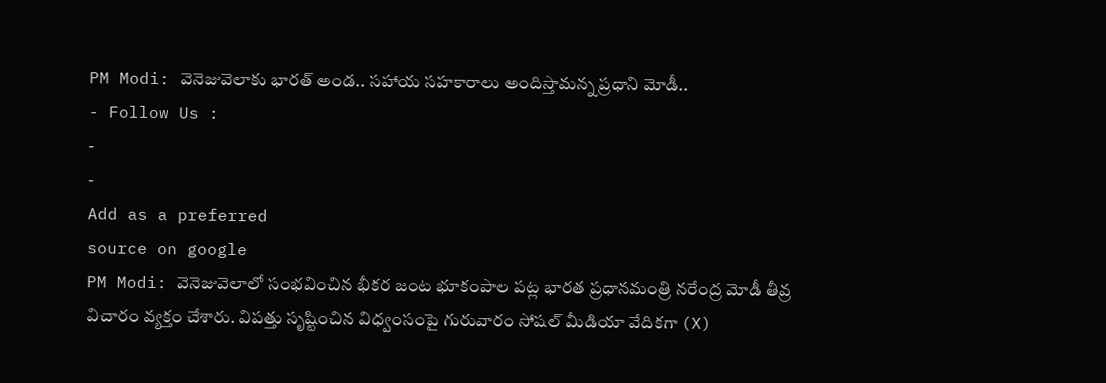PM Modi: వెనెజువెలాకు భారత్ అండ.. సహాయ సహకారాలు అందిస్తామన్న ప్రధాని మోడీ..
- Follow Us :
-
-
Add as a preferred
source on google
PM Modi: వెనెజువెలాలో సంభవించిన భీకర జంట భూకంపాల పట్ల భారత ప్రధానమంత్రి నరేంద్ర మోడీ తీవ్ర విచారం వ్యక్తం చేశారు. విపత్తు సృష్టించిన విధ్వంసంపై గురువారం సోషల్ మీడియా వేదికగా (X)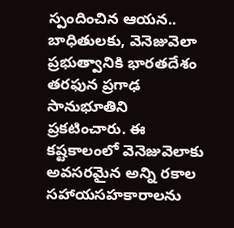స్పందించిన ఆయన.. బాధితులకు, వెనెజువెలా ప్రభుత్వానికి భారతదేశం తరఫున ప్రగాఢ సానుభూతిని ప్రకటించారు. ఈ కష్టకాలంలో వెనెజువెలాకు అవసరమైన అన్ని రకాల సహాయసహకారాలను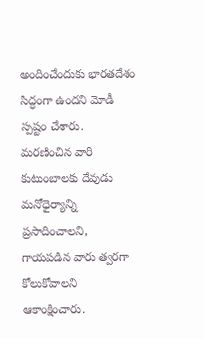అందించేందుకు భారతదేశం సిద్ధంగా ఉందని మోడీ స్పష్టం చేశారు. మరణించిన వారి కుటుంబాలకు దేవుడు మనోధైర్యాన్ని ప్రసాదించాలని, గాయపడిన వారు త్వరగా కోలుకోవాలని ఆకాంక్షించారు.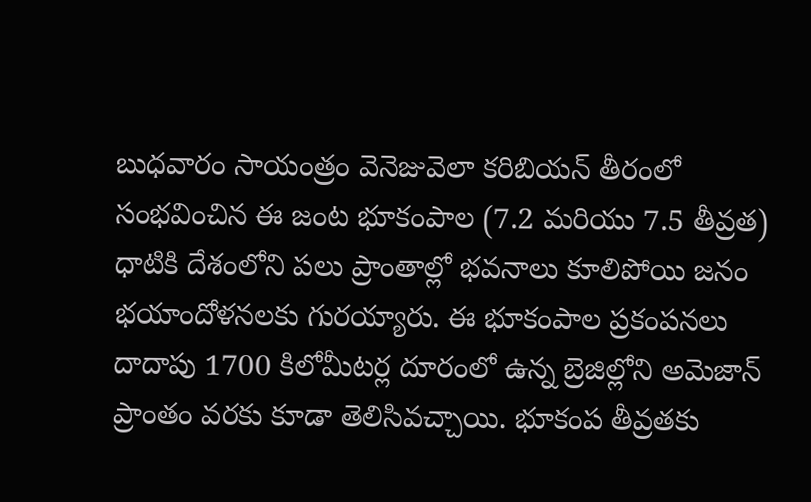బుధవారం సాయంత్రం వెనెజువెలా కరిబియన్ తీరంలో సంభవించిన ఈ జంట భూకంపాల (7.2 మరియు 7.5 తీవ్రత) ధాటికి దేశంలోని పలు ప్రాంతాల్లో భవనాలు కూలిపోయి జనం భయాందోళనలకు గురయ్యారు. ఈ భూకంపాల ప్రకంపనలు దాదాపు 1700 కిలోమీటర్ల దూరంలో ఉన్న బ్రెజిల్లోని అమెజాన్ ప్రాంతం వరకు కూడా తెలిసివచ్చాయి. భూకంప తీవ్రతకు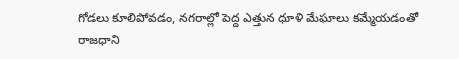గోడలు కూలిపోవడం, నగరాల్లో పెద్ద ఎత్తున ధూళి మేఘాలు కమ్మేయడంతో రాజధాని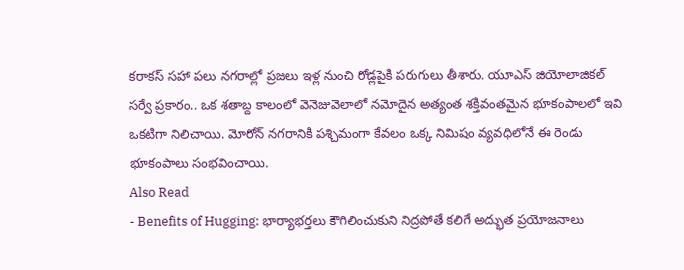కరాకస్ సహా పలు నగరాల్లో ప్రజలు ఇళ్ల నుంచి రోడ్లపైకి పరుగులు తీశారు. యూఎస్ జియోలాజికల్ సర్వే ప్రకారం.. ఒక శతాబ్ద కాలంలో వెనెజువెలాలో నమోదైన అత్యంత శక్తివంతమైన భూకంపాలలో ఇవి ఒకటిగా నిలిచాయి. మోరోన్ నగరానికి పశ్చిమంగా కేవలం ఒక్క నిమిషం వ్యవధిలోనే ఈ రెండు భూకంపాలు సంభవించాయి.
Also Read
- Benefits of Hugging: భార్యాభర్తలు కౌగిలించుకుని నిద్రపోతే కలిగే అద్భుత ప్రయోజనాలు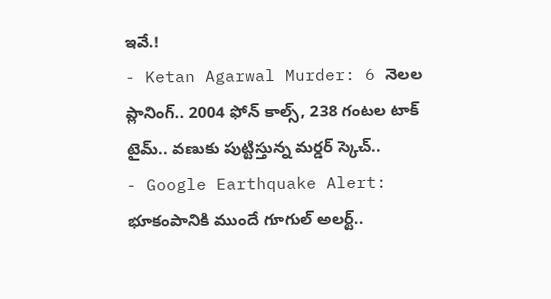ఇవే.!
- Ketan Agarwal Murder: 6 నెలల ప్లానింగ్.. 2004 ఫోన్ కాల్స్, 238 గంటల టాక్ టైమ్.. వణుకు పుట్టిస్తున్న మర్డర్ స్కెచ్..
- Google Earthquake Alert: భూకంపానికి ముందే గూగుల్ అలర్ట్..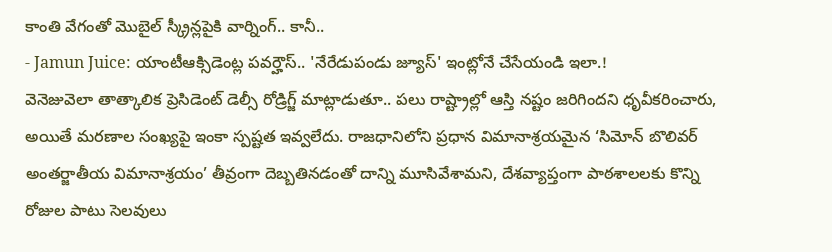కాంతి వేగంతో మొబైల్ స్క్రీన్లపైకి వార్నింగ్.. కానీ..
- Jamun Juice: యాంటీఆక్సిడెంట్ల పవర్హౌస్.. 'నేరేడుపండు జ్యూస్' ఇంట్లోనే చేసేయండి ఇలా.!
వెనెజువెలా తాత్కాలిక ప్రెసిడెంట్ డెల్సీ రోడ్రిగ్జ్ మాట్లాడుతూ.. పలు రాష్ట్రాల్లో ఆస్తి నష్టం జరిగిందని ధృవీకరించారు, అయితే మరణాల సంఖ్యపై ఇంకా స్పష్టత ఇవ్వలేదు. రాజధానిలోని ప్రధాన విమానాశ్రయమైన ‘సిమోన్ బొలివర్ అంతర్జాతీయ విమానాశ్రయం’ తీవ్రంగా దెబ్బతినడంతో దాన్ని మూసివేశామని, దేశవ్యాప్తంగా పాఠశాలలకు కొన్ని రోజుల పాటు సెలవులు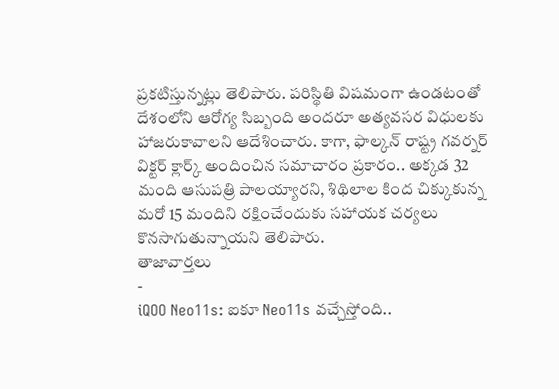ప్రకటిస్తున్నట్లు తెలిపారు. పరిస్థితి విషమంగా ఉండటంతో దేశంలోని ఆరోగ్య సిబ్బంది అందరూ అత్యవసర విధులకు హాజరుకావాలని ఆదేశించారు. కాగా, ఫాల్కన్ రాష్ట్ర గవర్నర్ విక్టర్ క్లార్క్ అందించిన సమాచారం ప్రకారం.. అక్కడ 32 మంది ఆసుపత్రి పాలయ్యారని, శిథిలాల కింద చిక్కుకున్న మరో 15 మందిని రక్షించేందుకు సహాయక చర్యలు కొనసాగుతున్నాయని తెలిపారు.
తాజావార్తలు
-
iQOO Neo11s: ఐకూ Neo11s వచ్చేస్తోంది..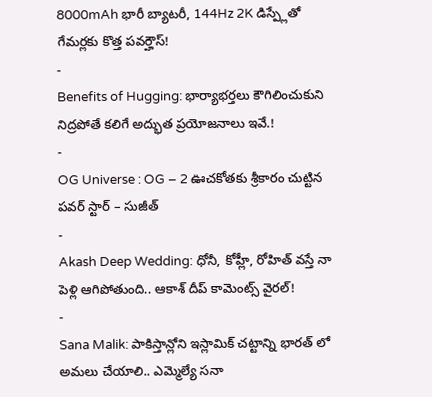8000mAh భారీ బ్యాటరీ, 144Hz 2K డిస్ప్లేతో గేమర్లకు కొత్త పవర్హౌస్!
-
Benefits of Hugging: భార్యాభర్తలు కౌగిలించుకుని నిద్రపోతే కలిగే అద్భుత ప్రయోజనాలు ఇవే.!
-
OG Universe : OG – 2 ఊచకోతకు శ్రీకారం చుట్టిన పవర్ స్టార్ – సుజీత్
-
Akash Deep Wedding: ధోనీ, కోహ్లీ, రోహిత్ వస్తే నా పెళ్లి ఆగిపోతుంది.. ఆకాశ్ దీప్ కామెంట్స్ వైరల్!
-
Sana Malik: పాకిస్తాన్లోని ఇస్లామిక్ చట్టాన్ని భారత్ లో అమలు చేయాలి.. ఎమ్మెల్యే సనా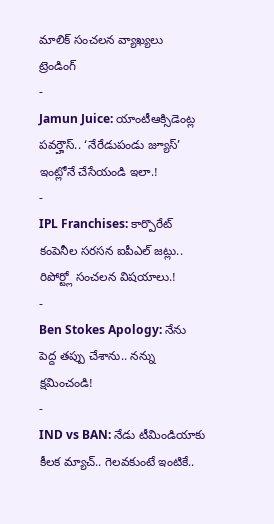మాలిక్ సంచలన వ్యాఖ్యలు
ట్రెండింగ్
-
Jamun Juice: యాంటీఆక్సిడెంట్ల పవర్హౌస్.. ‘నేరేడుపండు జ్యూస్’ ఇంట్లోనే చేసేయండి ఇలా.!
-
IPL Franchises: కార్పొరేట్ కంపెనీల సరసన ఐపీఎల్ జట్లు.. రిపోర్ట్లో సంచలన విషయాలు.!
-
Ben Stokes Apology: నేను పెద్ద తప్పు చేశాను.. నన్ను క్షమించండి!
-
IND vs BAN: నేడు టీమిండియాకు కీలక మ్యాచ్.. గెలవకుంటే ఇంటికే..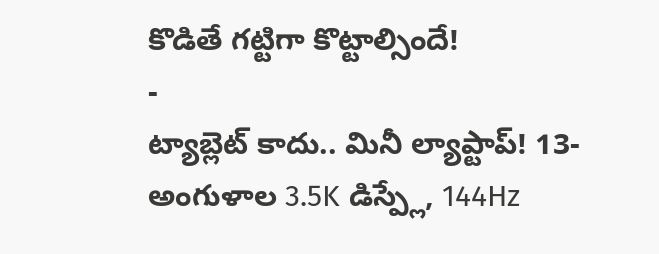కొడితే గట్టిగా కొట్టాల్సిందే!
-
ట్యాబ్లెట్ కాదు.. మినీ ల్యాప్టాప్! 13-అంగుళాల 3.5K డిస్ప్లే, 144Hz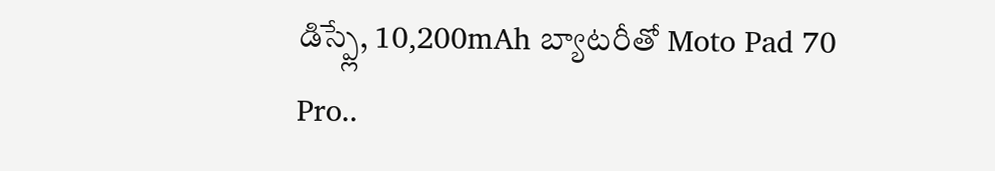డిస్ప్లే, 10,200mAh బ్యాటరీతో Moto Pad 70 Pro..